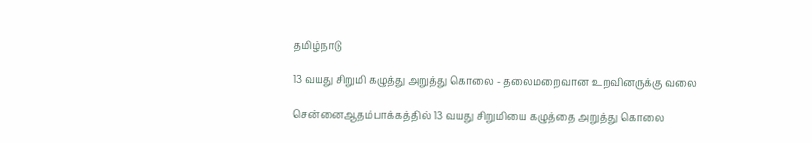தமிழ்நாடு

13 வயது சிறுமி கழுத்து அறுத்து கொலை - தலைமறைவான உறவினருக்கு வலை

சென்னைஆதம்பாக்கத்தில் 13 வயது சிறுமியை கழுத்தை அறுத்து கொலை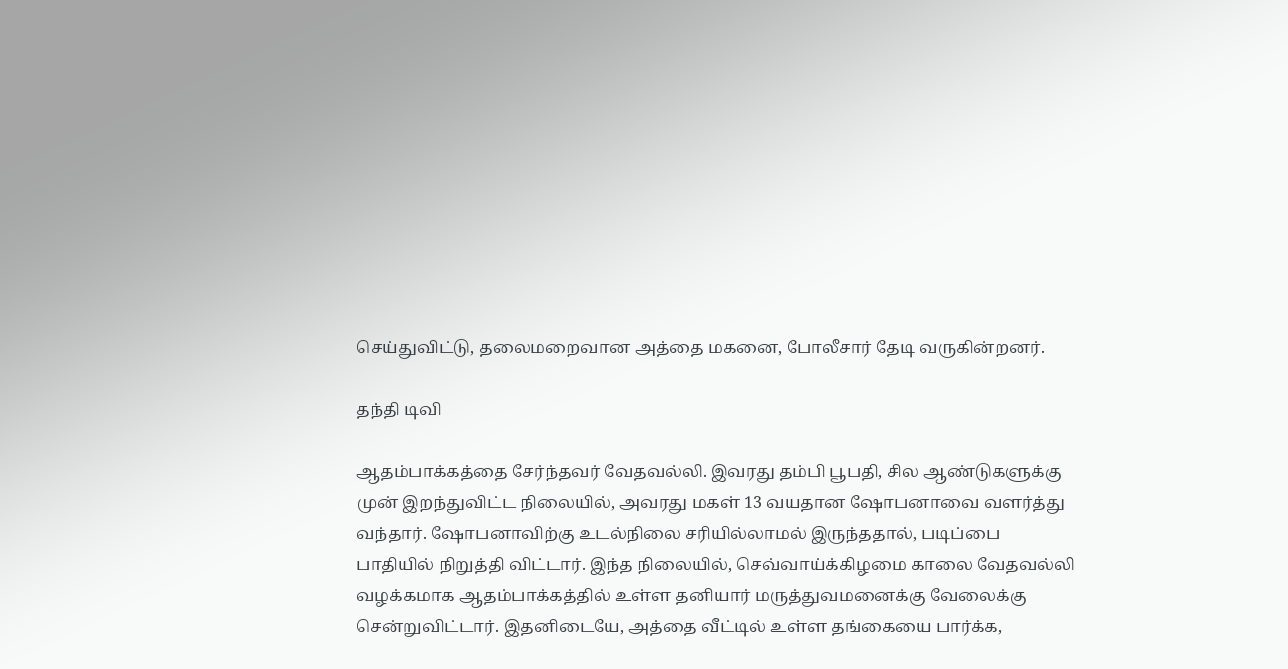செய்துவிட்டு, தலைமறைவான அத்தை மகனை, போலீசார் தேடி வருகின்றனர்.

தந்தி டிவி

ஆதம்பாக்கத்தை சேர்ந்தவர் வேதவல்லி. இவரது தம்பி பூபதி, சில ஆண்டுகளுக்கு முன் இறந்துவிட்ட நிலையில், அவரது மகள் 13 வயதான ஷோபனாவை வளர்த்து வந்தார். ஷோபனாவிற்கு உடல்நிலை சரியில்லாமல் இருந்ததால், படிப்பை பாதியில் நிறுத்தி விட்டார். இந்த நிலையில், செவ்வாய்க்கிழமை காலை வேதவல்லி வழக்கமாக ஆதம்பாக்கத்தில் உள்ள தனியார் மருத்துவமனைக்கு வேலைக்கு சென்றுவிட்டார். இதனிடையே, அத்தை வீட்டில் உள்ள தங்கையை பார்க்க,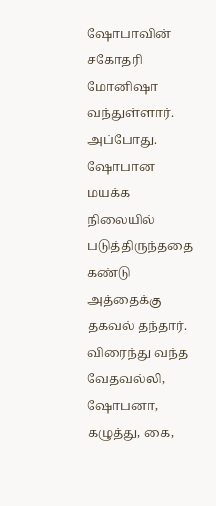ஷோபாவின் சகோதரி மோனிஷா வந்துள்ளார். அப்போது. ஷோபான மயக்க நிலையில் படுத்திருந்ததை கண்டு அத்தைக்கு தகவல் தந்தார். விரைந்து வந்த வேதவல்லி, ஷோபனா, கழுத்து, கை,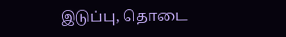இடுப்பு, தொடை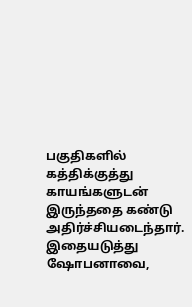பகுதிகளில் கத்திக்குத்து காயங்களுடன் இருந்ததை கண்டு அதிர்ச்சியடைந்தார். இதையடுத்து ஷோபனாவை,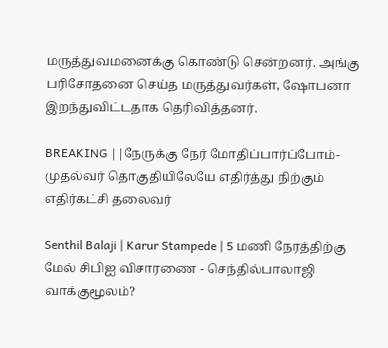மருத்துவமனைக்கு கொண்டு சென்றனர். அங்கு பரிசோதனை செய்த மருத்துவர்கள், ஷோபனா இறந்துவிட்டதாக தெரிவித்தனர்.

BREAKING ||நேருக்கு நேர் மோதிப்பார்ப்போம்-முதல்வர் தொகுதியிலேயே எதிர்த்து நிற்கும் எதிர்கட்சி தலைவர்

Senthil Balaji | Karur Stampede | 5 மணி நேரத்திற்கு மேல் சிபிஐ விசாரணை - செந்தில்பாலாஜி வாக்குமூலம்?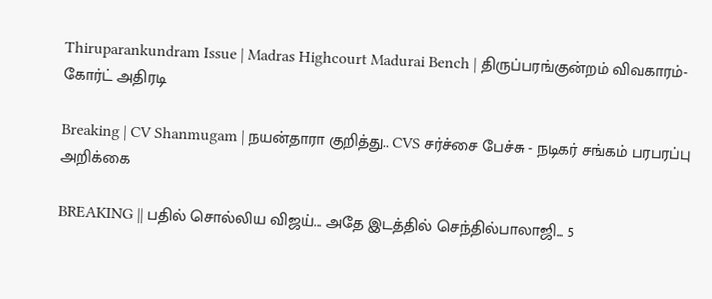Thiruparankundram Issue | Madras Highcourt Madurai Bench | திருப்பரங்குன்றம் விவகாரம்- கோர்ட் அதிரடி

Breaking | CV Shanmugam | நயன்தாரா குறித்து.. CVS சர்ச்சை பேச்சு - நடிகர் சங்கம் பரபரப்பு அறிக்கை

BREAKING || பதில் சொல்லிய விஜய்... அதே இடத்தில் செந்தில்பாலாஜி... 5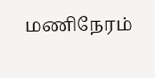மணிநேரம்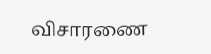விசாரணை